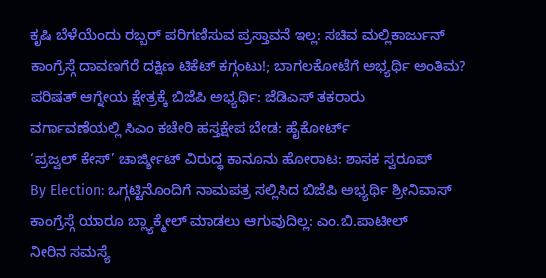ಕೃಷಿ ಬೆಳೆಯೆಂದು ರಬ್ಬರ್ ಪರಿಗಣಿಸುವ ಪ್ರಸ್ತಾವನೆ ಇಲ್ಲ: ಸಚಿವ ಮಲ್ಲಿಕಾರ್ಜುನ್
ಕಾಂಗ್ರೆಸ್ಗೆ ದಾವಣಗೆರೆ ದಕ್ಷಿಣ ಟಿಕೆಟ್ ಕಗ್ಗಂಟು!; ಬಾಗಲಕೋಟೆಗೆ ಅಭ್ಯರ್ಥಿ ಅಂತಿಮ?
ಪರಿಷತ್ ಆಗ್ನೇಯ ಕ್ಷೇತ್ರಕ್ಕೆ ಬಿಜೆಪಿ ಅಭ್ಯರ್ಥಿ: ಜೆಡಿಎಸ್ ತಕರಾರು
ವರ್ಗಾವಣೆಯಲ್ಲಿ ಸಿಎಂ ಕಚೇರಿ ಹಸ್ತಕ್ಷೇಪ ಬೇಡ: ಹೈಕೋರ್ಟ್
‘ಪ್ರಜ್ವಲ್ ಕೇಸ್’ ಚಾರ್ಜ್ಶೀಟ್ ವಿರುದ್ಧ ಕಾನೂನು ಹೋರಾಟ: ಶಾಸಕ ಸ್ವರೂಪ್
By Election: ಒಗ್ಗಟ್ಟಿನೊಂದಿಗೆ ನಾಮಪತ್ರ ಸಲ್ಲಿಸಿದ ಬಿಜೆಪಿ ಅಭ್ಯರ್ಥಿ ಶ್ರೀನಿವಾಸ್
ಕಾಂಗ್ರೆಸ್ಗೆ ಯಾರೂ ಬ್ಲ್ಯಾಕ್ಮೇಲ್ ಮಾಡಲು ಆಗುವುದಿಲ್ಲ: ಎಂ.ಬಿ.ಪಾಟೀಲ್
ನೀರಿನ ಸಮಸ್ಯೆ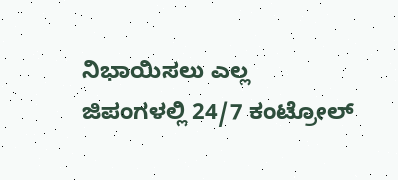ನಿಭಾಯಿಸಲು ಎಲ್ಲ ಜಿಪಂಗಳಲ್ಲಿ 24/7 ಕಂಟ್ರೋಲ್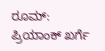ರೂಮ್: ಪ್ರಿಯಾಂಕ್ ಖರ್ಗೆ